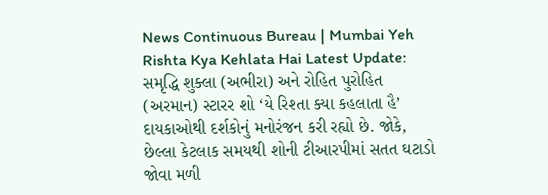News Continuous Bureau | Mumbai Yeh Rishta Kya Kehlata Hai Latest Update: સમૃદ્ધિ શુક્લા (અભીરા) અને રોહિત પુરોહિત (અરમાન) સ્ટારર શો ‘યે રિશ્તા ક્યા કહલાતા હૈ’ દાયકાઓથી દર્શકોનું મનોરંજન કરી રહ્યો છે. જોકે, છેલ્લા કેટલાક સમયથી શોની ટીઆરપીમાં સતત ઘટાડો જોવા મળી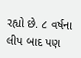રહ્યો છે. ૮ વર્ષના લીપ બાદ પણ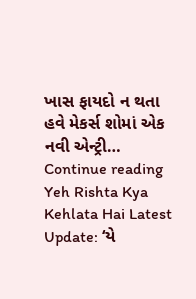ખાસ ફાયદો ન થતા હવે મેકર્સ શોમાં એક નવી એન્ટ્રી… Continue reading Yeh Rishta Kya Kehlata Hai Latest Update: ‘યે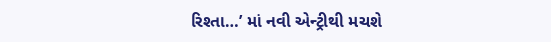રિશ્તા…’ માં નવી એન્ટ્રીથી મચશે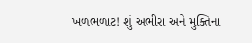ખળભળાટ! શું અભીરા અને મુક્તિના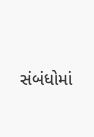સંબંધોમાં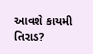આવશે કાયમી તિરાડ?